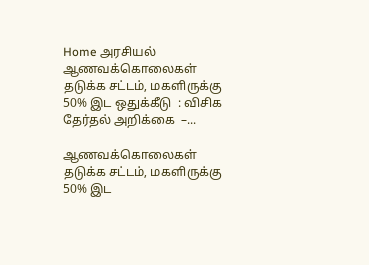Home அரசியல் ஆணவக்கொலைகள் தடுக்க சட்டம், மகளிருக்கு 50% இட ஒதுக்கீடு  : விசிக தேர்தல் அறிக்கை  –...

ஆணவக்கொலைகள் தடுக்க சட்டம், மகளிருக்கு 50% இட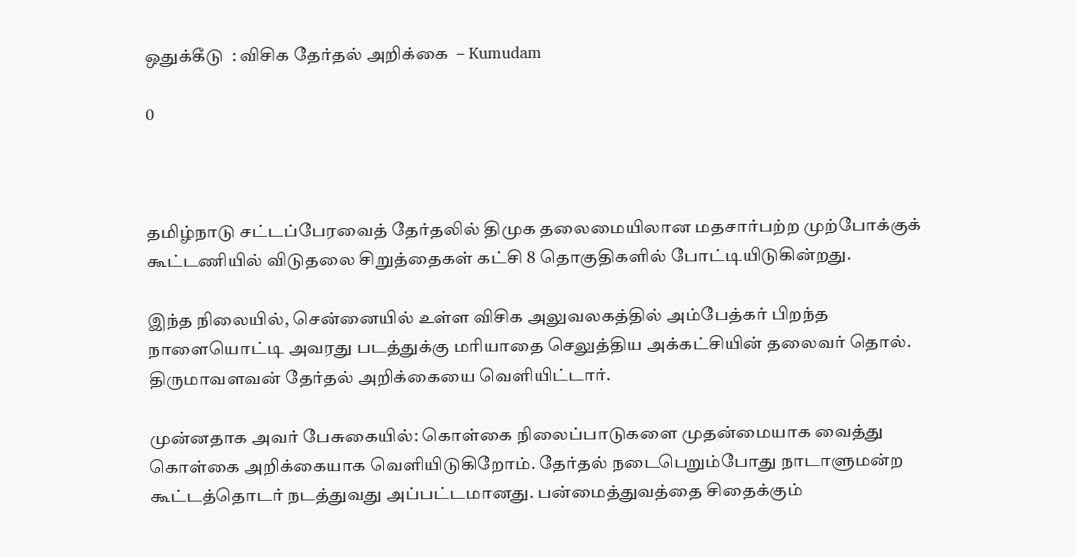ஒதுக்கீடு  : விசிக தேர்தல் அறிக்கை  – Kumudam

0



தமிழ்நாடு சட்டப்பேரவைத் தேர்தலில் திமுக தலைமையிலான மதசார்பற்ற முற்போக்குக் கூட்டணியில் விடுதலை சிறுத்தைகள் கட்சி 8 தொகுதிகளில் போட்டியிடுகின்றது.

இந்த நிலையில், சென்னையில் உள்ள விசிக அலுவலகத்தில் அம்பேத்கர் பிறந்த நாளையொட்டி அவரது படத்துக்கு மரியாதை செலுத்திய அக்கட்சியின் தலைவர் தொல். திருமாவளவன் தேர்தல் அறிக்கையை வெளியிட்டார்.

முன்னதாக அவர் பேசுகையில்: கொள்கை நிலைப்பாடுகளை முதன்மையாக வைத்து கொள்கை அறிக்கையாக வெளியிடுகிறோம். தேர்தல் நடைபெறும்போது நாடாளுமன்ற கூட்டத்தொடர் நடத்துவது அப்பட்டமானது. பன்மைத்துவத்தை சிதைக்கும்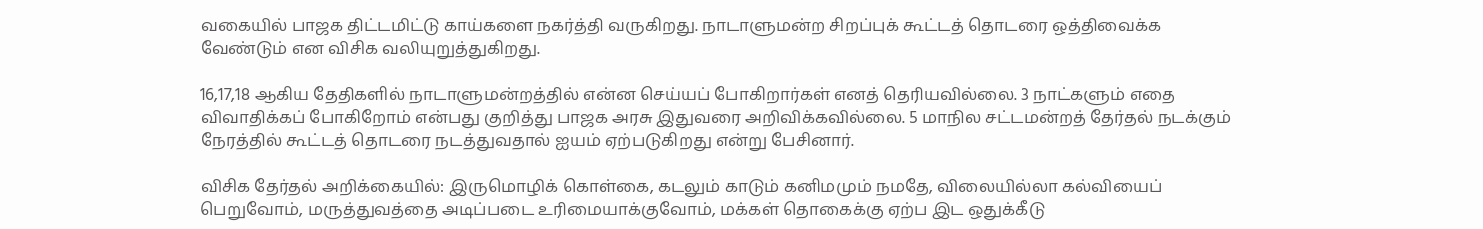வகையில் பாஜக திட்டமிட்டு காய்களை நகர்த்தி வருகிறது. நாடாளுமன்ற சிறப்புக் கூட்டத் தொடரை ஒத்திவைக்க வேண்டும் என விசிக வலியுறுத்துகிறது.

16,17,18 ஆகிய தேதிகளில் நாடாளுமன்றத்தில் என்ன செய்யப் போகிறார்கள் எனத் தெரியவில்லை. 3 நாட்களும் எதை விவாதிக்கப் போகிறோம் என்பது குறித்து பாஜக அரசு இதுவரை அறிவிக்கவில்லை. 5 மாநில சட்டமன்றத் தேர்தல் நடக்கும் நேரத்தில் கூட்டத் தொடரை நடத்துவதால் ஐயம் ஏற்படுகிறது என்று பேசினார்.

விசிக தேர்தல் அறிக்கையில்: இருமொழிக் கொள்கை, கடலும் காடும் கனிமமும் நமதே, விலையில்லா கல்வியைப் பெறுவோம், மருத்துவத்தை அடிப்படை உரிமையாக்குவோம், மக்கள் தொகைக்கு ஏற்ப இட ஒதுக்கீடு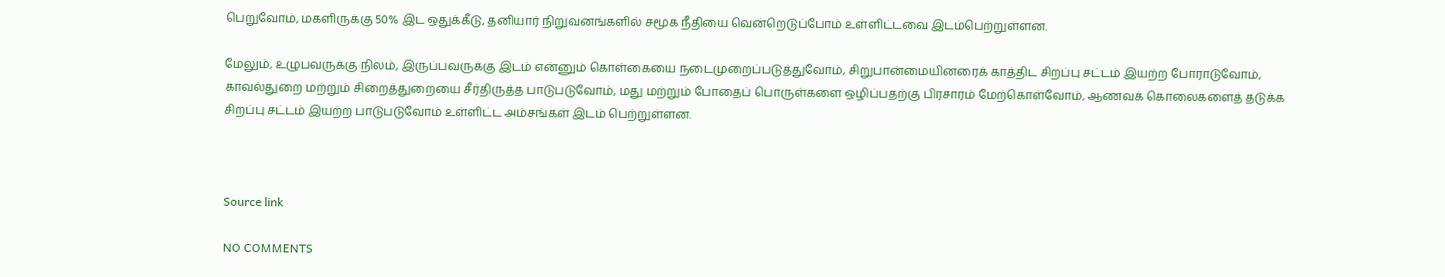பெறுவோம், மகளிருக்கு 50% இட ஒதுக்கீடு, தனியார் நிறுவனங்களில் சமூக நீதியை வென்றெடுப்போம் உள்ளிட்டவை இடம்பெற்றுள்ளன.

மேலும், உழுபவருக்கு நிலம், இருப்பவருக்கு இடம் என்னும் கொள்கையை நடைமுறைப்படுத்துவோம், சிறுபான்மையினரைக் காத்திட சிறப்பு சட்டம் இயற்ற போராடுவோம், காவல்துறை மற்றும் சிறைத்துறையை சீர்திருத்த பாடுபடுவோம், மது மற்றும் போதைப் பொருள்களை ஒழிப்பதற்கு பிரசாரம் மேற்கொள்வோம், ஆணவக் கொலைகளைத் தடுக்க சிறப்பு சட்டம் இயற்ற பாடுபடுவோம் உள்ளிட்ட அம்சங்கள் இடம் பெற்றுள்ளன.



Source link

NO COMMENTS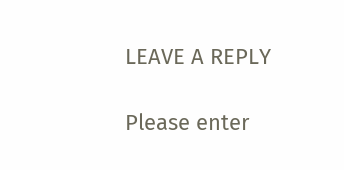LEAVE A REPLY

Please enter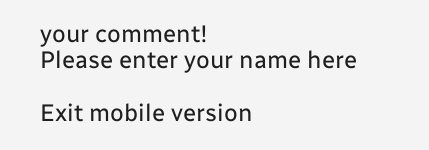your comment!
Please enter your name here

Exit mobile version